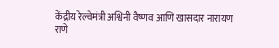केंद्रीय रेल्वेमंत्री अश्विनी वैष्णव आणि खासदार नारायण राणे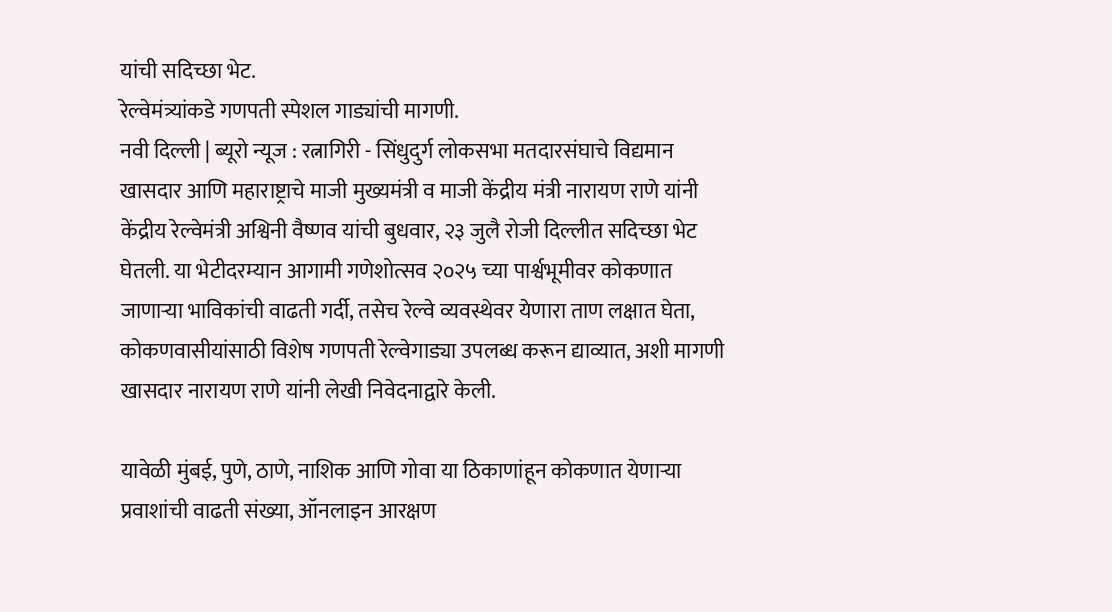यांची सदिच्छा भेट.
रेल्वेमंत्र्यांकडे गणपती स्पेशल गाड्यांची मागणी.
नवी दिल्ली | ब्यूरो न्यूज : रत्नागिरी - सिंधुदुर्ग लोकसभा मतदारसंघाचे विद्यमान खासदार आणि महाराष्ट्राचे माजी मुख्यमंत्री व माजी केंद्रीय मंत्री नारायण राणे यांनी केंद्रीय रेल्वेमंत्री अश्विनी वैष्णव यांची बुधवार, २३ जुलै रोजी दिल्लीत सदिच्छा भेट घेतली. या भेटीदरम्यान आगामी गणेशोत्सव २०२५ च्या पार्श्वभूमीवर कोकणात जाणाऱ्या भाविकांची वाढती गर्दी, तसेच रेल्वे व्यवस्थेवर येणारा ताण लक्षात घेता, कोकणवासीयांसाठी विशेष गणपती रेल्वेगाड्या उपलब्ध करून द्याव्यात, अशी मागणी खासदार नारायण राणे यांनी लेखी निवेदनाद्वारे केली.

यावेळी मुंबई, पुणे, ठाणे, नाशिक आणि गोवा या ठिकाणांहून कोकणात येणाऱ्या प्रवाशांची वाढती संख्या, ऑनलाइन आरक्षण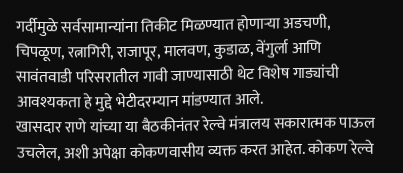गर्दीमुळे सर्वसामान्यांना तिकीट मिळण्यात होणाऱ्या अडचणी, चिपळूण, रत्नागिरी, राजापूर, मालवण, कुडाळ, वेंगुर्ला आणि सावंतवाडी परिसरातील गावी जाण्यासाठी थेट विशेष गाड्यांची आवश्यकता हे मुद्दे भेटीदरम्यान मांडण्यात आले.
खासदार राणे यांच्या या बैठकीनंतर रेल्वे मंत्रालय सकारात्मक पाऊल उचलेल, अशी अपेक्षा कोकणवासीय व्यक्त करत आहेत. कोकण रेल्वे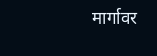मार्गावर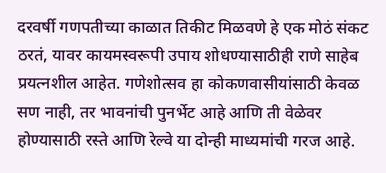दरवर्षी गणपतीच्या काळात तिकीट मिळवणे हे एक मोठं संकट ठरतं, यावर कायमस्वरूपी उपाय शोधण्यासाठीही राणे साहेब प्रयत्नशील आहेत. गणेशोत्सव हा कोकणवासीयांसाठी केवळ सण नाही, तर भावनांची पुनर्भेट आहे आणि ती वेळेवर होण्यासाठी रस्ते आणि रेल्वे या दोन्ही माध्यमांची गरज आहे.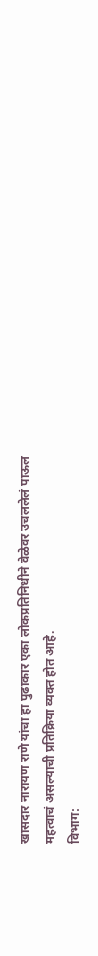खासदार नारायण राणे यांचा हा पुढाकार एका लोकप्रतिनिधीने वेळेवर उचललेलं पाऊल महत्वाचं असल्याची प्रतिक्रिया व्यक्त होत आहे.
विभाग: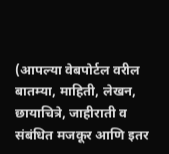(आपल्या वेबपोर्टल वरील बातम्या, माहिती, लेखन, छायाचित्रे, जाहीराती व संबंधित मजकूर आणि इतर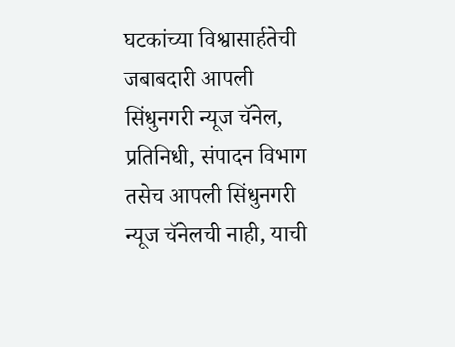घटकांच्या विश्वासार्हतेची जबाबदारी आपली सिंधुनगरी न्यूज चॅनेल, प्रतिनिधी, संपादन विभाग तसेच आपली सिंधुनगरी न्यूज चॅनेलची नाही, याची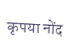कृपया नोंद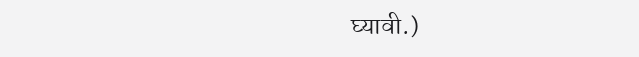घ्यावी.)